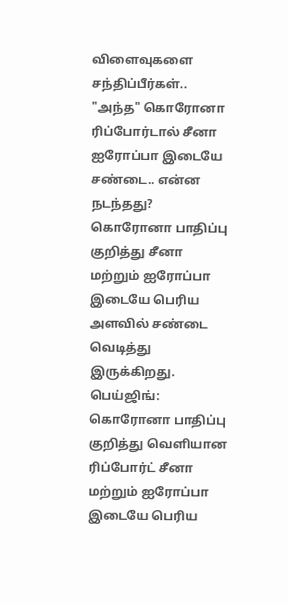விளைவுகளை சந்திப்பீர்கள்.. "அந்த" கொரோனா ரிப்போர்டால் சீனா ஐரோப்பா இடையே சண்டை.. என்ன நடந்தது?
கொரோனா பாதிப்பு குறித்து சீனா மற்றும் ஐரோப்பா இடையே பெரிய அளவில் சண்டை வெடித்து இருக்கிறது.
பெய்ஜிங்: கொரோனா பாதிப்பு குறித்து வெளியான ரிப்போர்ட் சீனா மற்றும் ஐரோப்பா இடையே பெரிய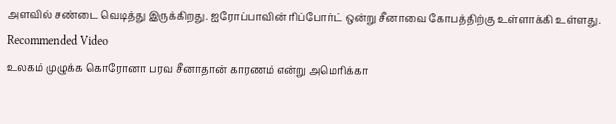அளவில் சண்டை வெடித்து இருக்கிறது. ஐரோப்பாவின் ரிப்போர்ட் ஒன்று சீனாவை கோபத்திற்கு உள்ளாக்கி உள்ளது.
Recommended Video
உலகம் முழுக்க கொரோனா பரவ சீனாதான் காரணம் என்று அமெரிக்கா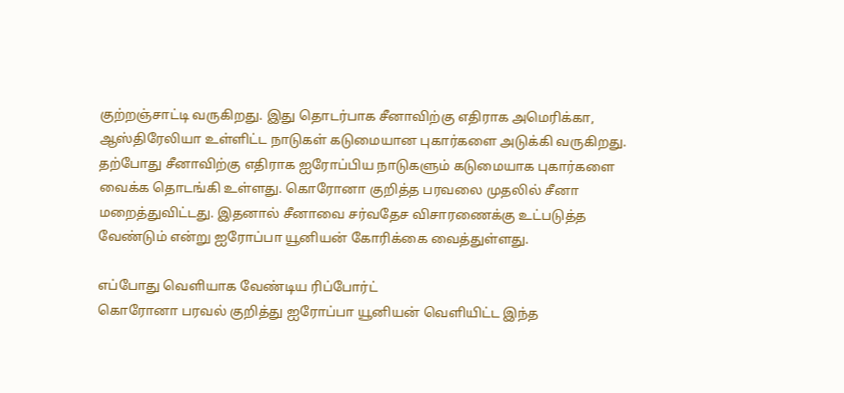குற்றஞ்சாட்டி வருகிறது. இது தொடர்பாக சீனாவிற்கு எதிராக அமெரிக்கா, ஆஸ்திரேலியா உள்ளிட்ட நாடுகள் கடுமையான புகார்களை அடுக்கி வருகிறது.
தற்போது சீனாவிற்கு எதிராக ஐரோப்பிய நாடுகளும் கடுமையாக புகார்களை வைக்க தொடங்கி உள்ளது. கொரோனா குறித்த பரவலை முதலில் சீனா மறைத்துவிட்டது. இதனால் சீனாவை சர்வதேச விசாரணைக்கு உட்படுத்த வேண்டும் என்று ஐரோப்பா யூனியன் கோரிக்கை வைத்துள்ளது.

எப்போது வெளியாக வேண்டிய ரிப்போர்ட்
கொரோனா பரவல் குறித்து ஐரோப்பா யூனியன் வெளியிட்ட இந்த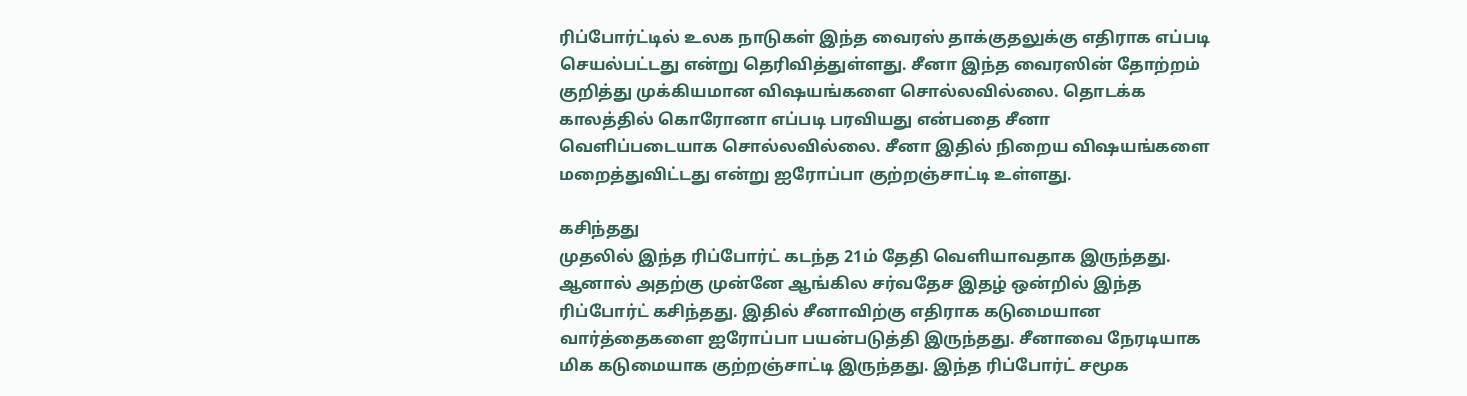ரிப்போர்ட்டில் உலக நாடுகள் இந்த வைரஸ் தாக்குதலுக்கு எதிராக எப்படி செயல்பட்டது என்று தெரிவித்துள்ளது. சீனா இந்த வைரஸின் தோற்றம் குறித்து முக்கியமான விஷயங்களை சொல்லவில்லை. தொடக்க காலத்தில் கொரோனா எப்படி பரவியது என்பதை சீனா வெளிப்படையாக சொல்லவில்லை. சீனா இதில் நிறைய விஷயங்களை மறைத்துவிட்டது என்று ஐரோப்பா குற்றஞ்சாட்டி உள்ளது.

கசிந்தது
முதலில் இந்த ரிப்போர்ட் கடந்த 21ம் தேதி வெளியாவதாக இருந்தது. ஆனால் அதற்கு முன்னே ஆங்கில சர்வதேச இதழ் ஒன்றில் இந்த ரிப்போர்ட் கசிந்தது. இதில் சீனாவிற்கு எதிராக கடுமையான வார்த்தைகளை ஐரோப்பா பயன்படுத்தி இருந்தது. சீனாவை நேரடியாக மிக கடுமையாக குற்றஞ்சாட்டி இருந்தது. இந்த ரிப்போர்ட் சமூக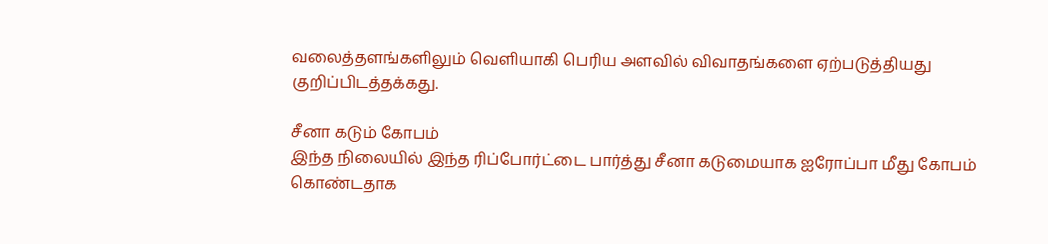வலைத்தளங்களிலும் வெளியாகி பெரிய அளவில் விவாதங்களை ஏற்படுத்தியது குறிப்பிடத்தக்கது.

சீனா கடும் கோபம்
இந்த நிலையில் இந்த ரிப்போர்ட்டை பார்த்து சீனா கடுமையாக ஐரோப்பா மீது கோபம் கொண்டதாக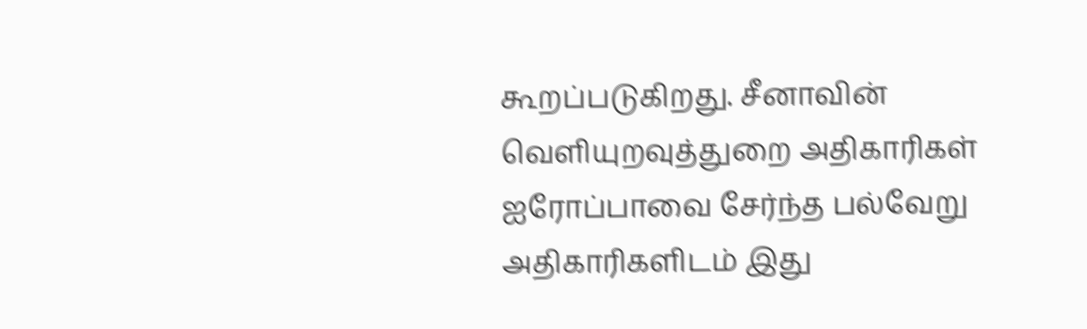கூறப்படுகிறது. சீனாவின் வெளியுறவுத்துறை அதிகாரிகள் ஐரோப்பாவை சேர்ந்த பல்வேறு அதிகாரிகளிடம் இது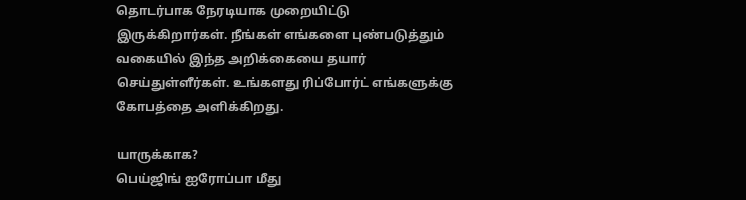தொடர்பாக நேரடியாக முறையிட்டு இருக்கிறார்கள். நீங்கள் எங்களை புண்படுத்தும் வகையில் இந்த அறிக்கையை தயார் செய்துள்ளீர்கள். உங்களது ரிப்போர்ட் எங்களுக்கு கோபத்தை அளிக்கிறது.

யாருக்காக?
பெய்ஜிங் ஐரோப்பா மீது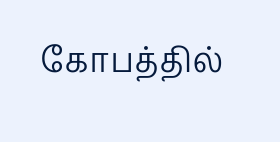கோபத்தில்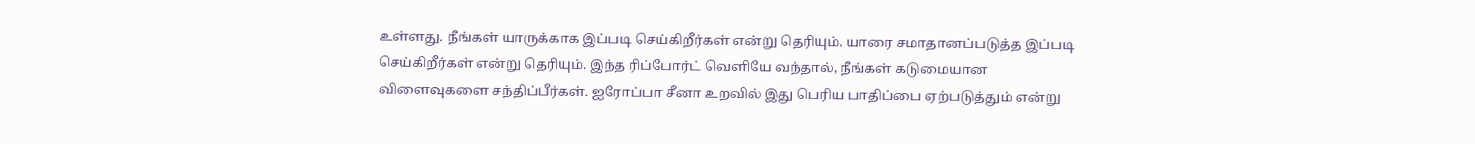உள்ளது. நீங்கள் யாருக்காக இப்படி செய்கிறீர்கள் என்று தெரியும். யாரை சமாதானப்படுத்த இப்படி செய்கிறீர்கள் என்று தெரியும். இந்த ரிப்போர்ட் வெளியே வந்தால், நீங்கள் கடுமையான விளைவுகளை சந்திப்பீர்கள். ஐரோப்பா சீனா உறவில் இது பெரிய பாதிப்பை ஏற்படுத்தும் என்று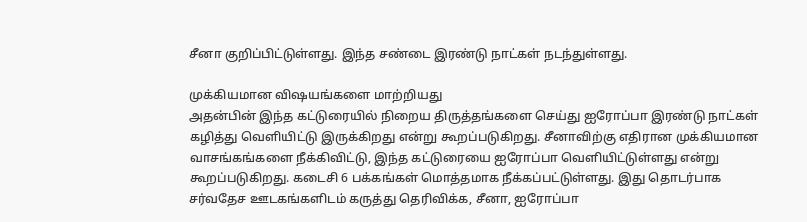சீனா குறிப்பிட்டுள்ளது. இந்த சண்டை இரண்டு நாட்கள் நடந்துள்ளது.

முக்கியமான விஷயங்களை மாற்றியது
அதன்பின் இந்த கட்டுரையில் நிறைய திருத்தங்களை செய்து ஐரோப்பா இரண்டு நாட்கள் கழித்து வெளியிட்டு இருக்கிறது என்று கூறப்படுகிறது. சீனாவிற்கு எதிரான முக்கியமான வாசங்கங்களை நீக்கிவிட்டு, இந்த கட்டுரையை ஐரோப்பா வெளியிட்டுள்ளது என்று கூறப்படுகிறது. கடைசி 6 பக்கங்கள் மொத்தமாக நீக்கப்பட்டுள்ளது. இது தொடர்பாக சர்வதேச ஊடகங்களிடம் கருத்து தெரிவிக்க, சீனா, ஐரோப்பா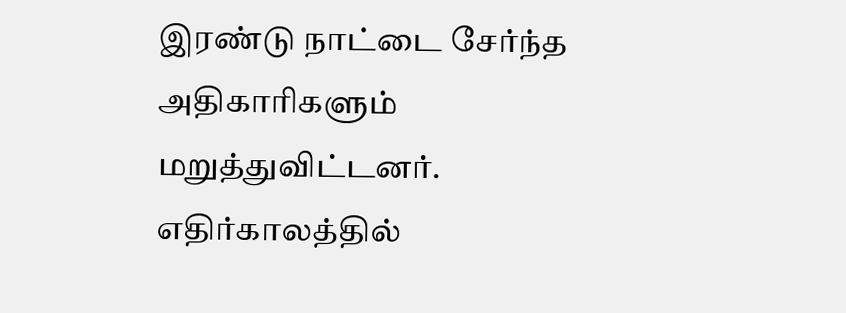இரண்டு நாட்டை சேர்ந்த அதிகாரிகளும் மறுத்துவிட்டனர். எதிர்காலத்தில்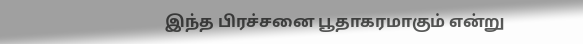இந்த பிரச்சனை பூதாகரமாகும் என்று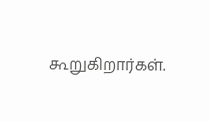கூறுகிறார்கள்.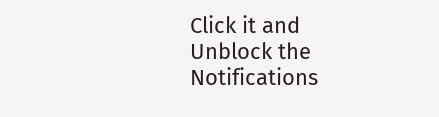Click it and Unblock the Notifications